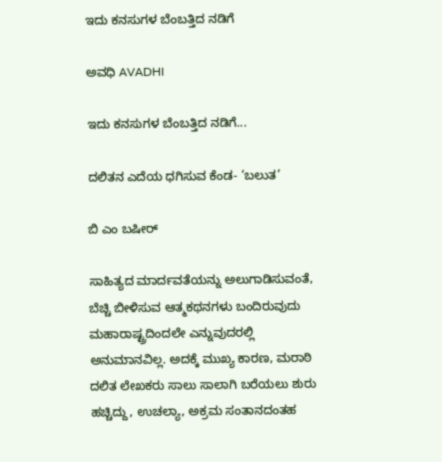ಇದು ಕನಸುಗಳ ಬೆಂಬತ್ತಿದ ನಡಿಗೆ‍

ಅವಧಿ AVADHI

ಇದು ಕನಸುಗಳ ಬೆಂಬತ್ತಿದ ನಡಿಗೆ...

ದಲಿತನ ಎದೆಯ ಧಗಿಸುವ ಕೆಂಡ- ‘ಬಲುತ’

ಬಿ ಎಂ ಬಷೀರ್

ಸಾಹಿತ್ಯದ ಮಾರ್ದವತೆಯನ್ನು ಅಲುಗಾಡಿಸುವಂತೆ, ಬೆಚ್ಚಿ ಬೀಳಿಸುವ ಆತ್ಮಕಥನಗಳು ಬಂದಿರುವುದು ಮಹಾರಾಷ್ಟ್ರದಿಂದಲೇ ಎನ್ನುವುದರಲ್ಲಿ ಅನುಮಾನವಿಲ್ಲ. ಅದಕ್ಕೆ ಮುಖ್ಯ ಕಾರಣ, ಮರಾಠಿ ದಲಿತ ಲೇಖಕರು ಸಾಲು ಸಾಲಾಗಿ ಬರೆಯಲು ಶುರು ಹಚ್ಚಿದ್ದು, ಉಚಲ್ಯಾ, ಅಕ್ರಮ ಸಂತಾನದಂತಹ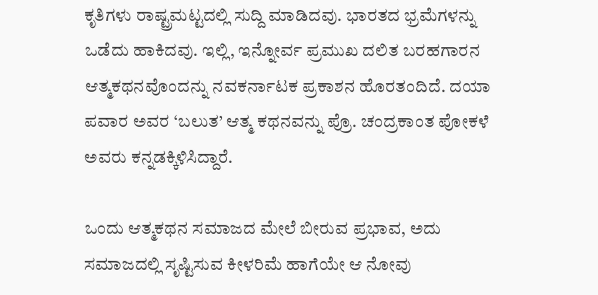ಕೃತಿಗಳು ರಾಷ್ಟ್ರಮಟ್ಟದಲ್ಲಿ ಸುದ್ದಿ ಮಾಡಿದವು. ಭಾರತದ ಭ್ರಮೆಗಳನ್ನು ಒಡೆದು ಹಾಕಿದವು. ಇಲ್ಲಿ, ಇನ್ನೋರ್ವ ಪ್ರಮುಖ ದಲಿತ ಬರಹಗಾರನ ಆತ್ಮಕಥನವೊಂದನ್ನು ನವಕರ್ನಾಟಕ ಪ್ರಕಾಶನ ಹೊರತಂದಿದೆ. ದಯಾ ಪವಾರ ಅವರ ‘ಬಲುತ’ ಆತ್ಮ ಕಥನವನ್ನು ಪ್ರೊ. ಚಂದ್ರಕಾಂತ ಪೋಕಳೆ ಅವರು ಕನ್ನಡಕ್ಕಿಳಿಸಿದ್ದಾರೆ.

ಒಂದು ಆತ್ಮಕಥನ ಸಮಾಜದ ಮೇಲೆ ಬೀರುವ ಪ್ರಭಾವ, ಅದು ಸಮಾಜದಲ್ಲಿ ಸೃಷ್ಟಿಸುವ ಕೀಳರಿಮೆ ಹಾಗೆಯೇ ಆ ನೋವು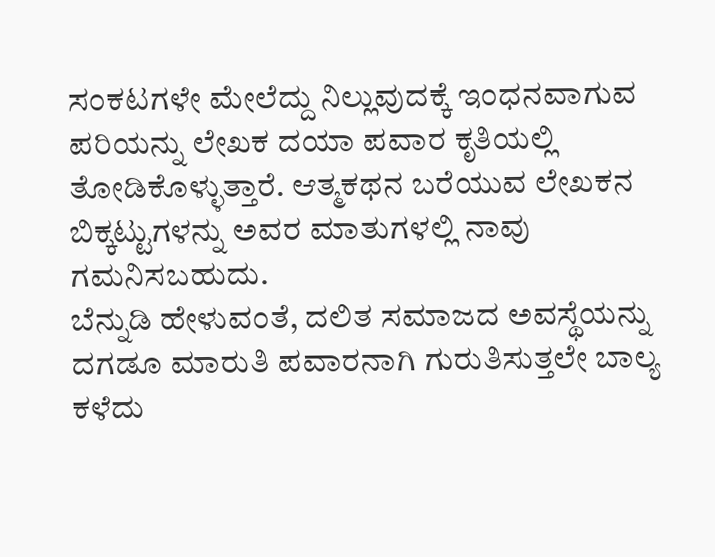ಸಂಕಟಗಳೇ ಮೇಲೆದ್ದು ನಿಲ್ಲುವುದಕ್ಕೆ ಇಂಧನವಾಗುವ ಪರಿಯನ್ನು ಲೇಖಕ ದಯಾ ಪವಾರ ಕೃತಿಯಲ್ಲಿ ತೋಡಿಕೊಳ್ಳುತ್ತಾರೆ. ಆತ್ಮಕಥನ ಬರೆಯುವ ಲೇಖಕನ ಬಿಕ್ಕಟ್ಟುಗಳನ್ನು ಅವರ ಮಾತುಗಳಲ್ಲಿ ನಾವು ಗಮನಿಸಬಹುದು.
ಬೆನ್ನುಡಿ ಹೇಳುವಂತೆ, ದಲಿತ ಸಮಾಜದ ಅವಸ್ಥೆಯನ್ನು ದಗಡೂ ಮಾರುತಿ ಪವಾರನಾಗಿ ಗುರುತಿಸುತ್ತಲೇ ಬಾಲ್ಯ ಕಳೆದು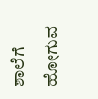ಶಾಲೆಗೆ ಹೋಗುವ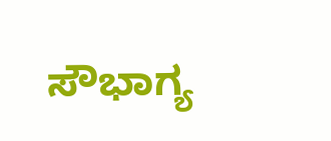ಸೌಭಾಗ್ಯ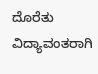ದೊರೆತು ವಿದ್ಯಾವಂತರಾಗಿ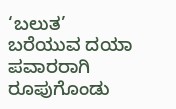‘ಬಲುತ’ ಬರೆಯುವ ದಯಾ ಪವಾರರಾಗಿ ರೂಪುಗೊಂಡು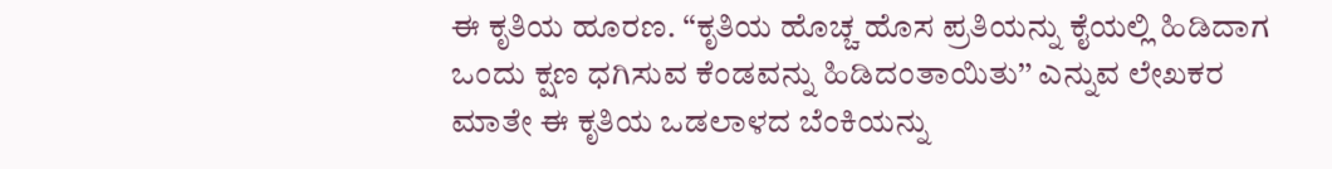ಈ ಕೃತಿಯ ಹೂರಣ. ‘‘ಕೃತಿಯ ಹೊಚ್ಚ ಹೊಸ ಪ್ರತಿಯನ್ನು ಕೈಯಲ್ಲಿ ಹಿಡಿದಾಗ ಒಂದು ಕ್ಷಣ ಧಗಿಸುವ ಕೆಂಡವನ್ನು ಹಿಡಿದಂತಾಯಿತು’’ ಎನ್ನುವ ಲೇಖಕರ ಮಾತೇ ಈ ಕೃತಿಯ ಒಡಲಾಳದ ಬೆಂಕಿಯನ್ನು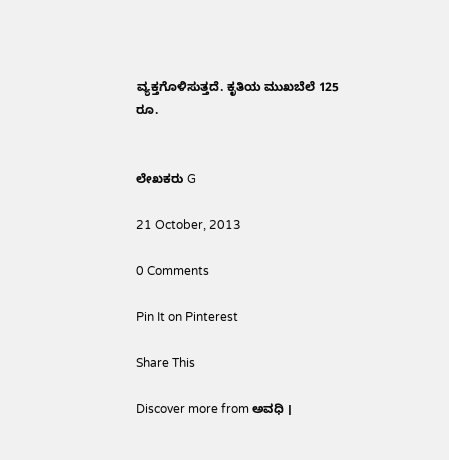ವ್ಯಕ್ತಗೊಳಿಸುತ್ತದೆ. ಕೃತಿಯ ಮುಖಬೆಲೆ 125 ರೂ.


ಲೇಖಕರು G

21 October, 2013

0 Comments

Pin It on Pinterest

Share This

Discover more from ಅವಧಿ ।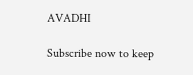AVADHI

Subscribe now to keep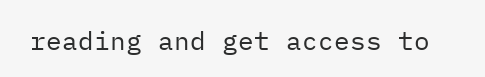reading and get access to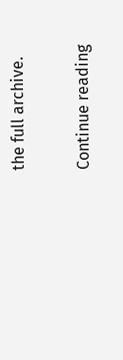the full archive.

Continue reading